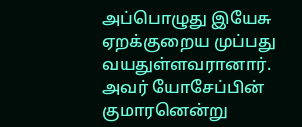அப்பொழுது இயேசு ஏறக்குறைய முப்பது வயதுள்ளவரானார். அவர் யோசேப்பின் குமாரனென்று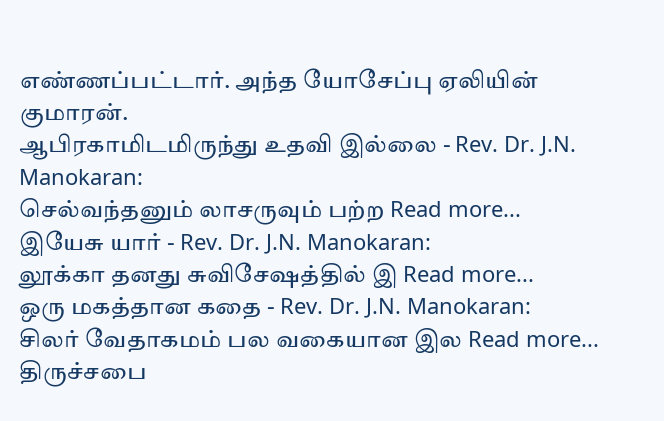எண்ணப்பட்டார். அந்த யோசேப்பு ஏலியின் குமாரன்.
ஆபிரகாமிடமிருந்து உதவி இல்லை - Rev. Dr. J.N. Manokaran:
செல்வந்தனும் லாசருவும் பற்ற Read more...
இயேசு யார் - Rev. Dr. J.N. Manokaran:
லூக்கா தனது சுவிசேஷத்தில் இ Read more...
ஒரு மகத்தான கதை - Rev. Dr. J.N. Manokaran:
சிலர் வேதாகமம் பல வகையான இல Read more...
திருச்சபை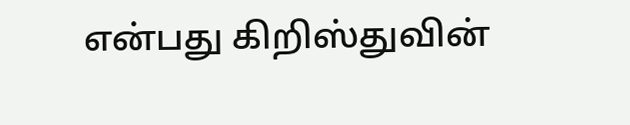என்பது கிறிஸ்துவின்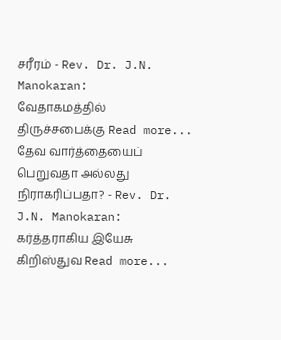சரீரம் - Rev. Dr. J.N. Manokaran:
வேதாகமத்தில் திருச்சபைக்கு Read more...
தேவ வார்த்தையைப் பெறுவதா அல்லது நிராகரிப்பதா? - Rev. Dr. J.N. Manokaran:
கர்த்தராகிய இயேசு கிறிஸ்துவ Read more...